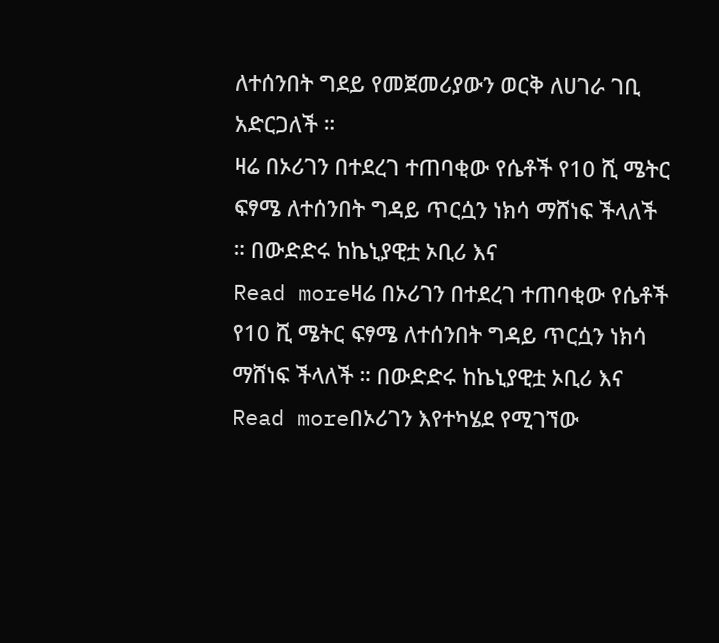ለተሰንበት ግደይ የመጀመሪያውን ወርቅ ለሀገራ ገቢ አድርጋለች ።
ዛሬ በኦሪገን በተደረገ ተጠባቂው የሴቶች የ10 ሺ ሜትር ፍፃሜ ለተሰንበት ግዳይ ጥርሷን ነክሳ ማሸነፍ ችላለች ። በውድድሩ ከኬኒያዊቷ ኦቢሪ እና
Read moreዛሬ በኦሪገን በተደረገ ተጠባቂው የሴቶች የ10 ሺ ሜትር ፍፃሜ ለተሰንበት ግዳይ ጥርሷን ነክሳ ማሸነፍ ችላለች ። በውድድሩ ከኬኒያዊቷ ኦቢሪ እና
Read moreበኦሪገን እየተካሄደ የሚገኘው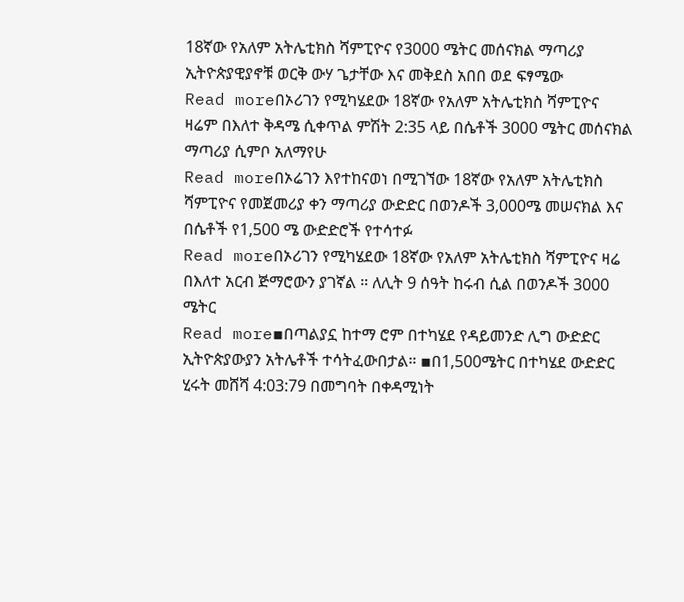18ኛው የአለም አትሌቲክስ ሻምፒዮና የ3000 ሜትር መሰናክል ማጣሪያ ኢትዮጵያዊያኖቹ ወርቅ ውሃ ጌታቸው እና መቅደስ አበበ ወደ ፍፃሜው
Read moreበኦሪገን የሚካሄደው 18ኛው የአለም አትሌቲክስ ሻምፒዮና ዛሬም በእለተ ቅዳሜ ሲቀጥል ምሽት 2:35 ላይ በሴቶች 3000 ሜትር መሰናክል ማጣሪያ ሲምቦ አለማየሁ
Read moreበኦሬገን እየተከናወነ በሚገኘው 18ኛው የአለም አትሌቲክስ ሻምፒዮና የመጀመሪያ ቀን ማጣሪያ ውድድር በወንዶች 3,000ሜ መሠናክል እና በሴቶች የ1,500 ሜ ውድድሮች የተሳተፉ
Read moreበኦሪገን የሚካሄደው 18ኛው የአለም አትሌቲክስ ሻምፒዮና ዛሬ በእለተ አርብ ጅማሮውን ያገኛል ። ለሊት 9 ሰዓት ከሩብ ሲል በወንዶች 3000 ሜትር
Read more▪በጣልያኗ ከተማ ሮም በተካሄደ የዳይመንድ ሊግ ውድድር ኢትዮጵያውያን አትሌቶች ተሳትፈውበታል። ▪በ1,500ሜትር በተካሄደ ውድድር ሂሩት መሸሻ 4:03:79 በመግባት በቀዳሚነት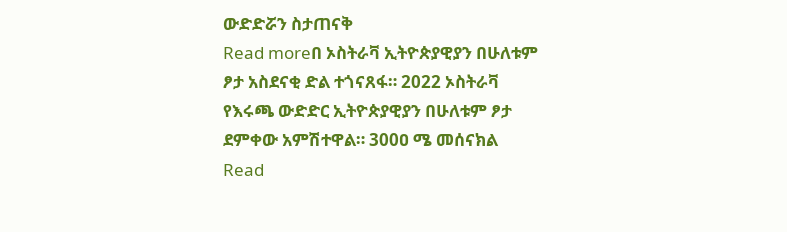ውድድሯን ስታጠናቅ
Read moreበ ኦስትራቫ ኢትዮጵያዊያን በሁለቱም ፆታ አስደናቂ ድል ተጎናጸፋ። 2022 ኦስትራቫ የእሩጫ ውድድር ኢትዮጵያዊያን በሁለቱም ፆታ ደምቀው አምሽተዋል። 300ዐ ሜ መሰናክል
Read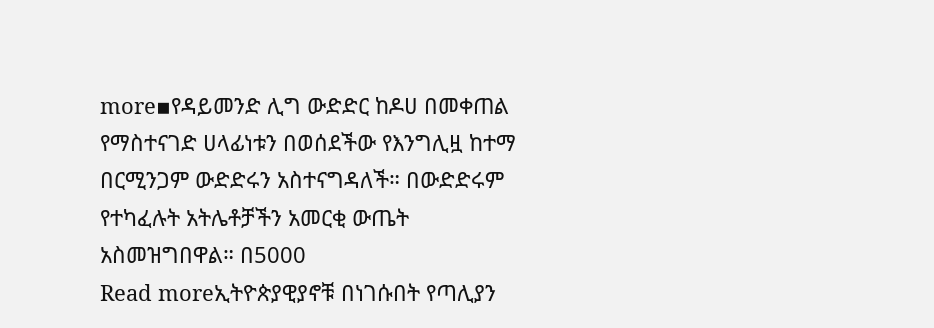more▪የዳይመንድ ሊግ ውድድር ከዶሀ በመቀጠል የማስተናገድ ሀላፊነቱን በወሰደችው የእንግሊዟ ከተማ በርሚንጋም ውድድሩን አስተናግዳለች። በውድድሩም የተካፈሉት አትሌቶቻችን አመርቂ ውጤት አስመዝግበዋል። በ5000
Read moreኢትዮጵያዊያኖቹ በነገሱበት የጣሊያን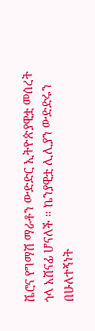ቬሮና የግማሽ ማራቶን ውድድር ኢትዮጵያዊቷ መሰረት ጎላ አሸናፊ ሆናለች ። ኬንያዊቷ ሊሊያን ውድድሩን በሁለተኝነት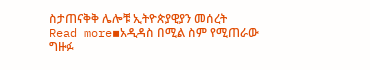ስታጠናቅቅ ሌሎቹ ኢትዮጵያዊያን መሰረት
Read more▪አዲዳስ በሚል ስም የሚጠራው ግዙፉ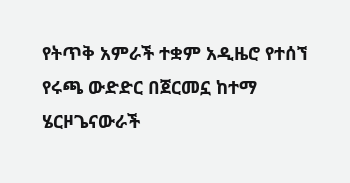የትጥቅ አምራች ተቋም አዲዜሮ የተሰኘ የሩጫ ውድድር በጀርመኗ ከተማ ሄርዞጌናውራች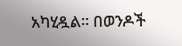አካሂዷል። በወንዶች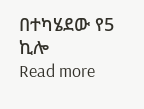በተካሄደው የ5 ኪሎ
Read more